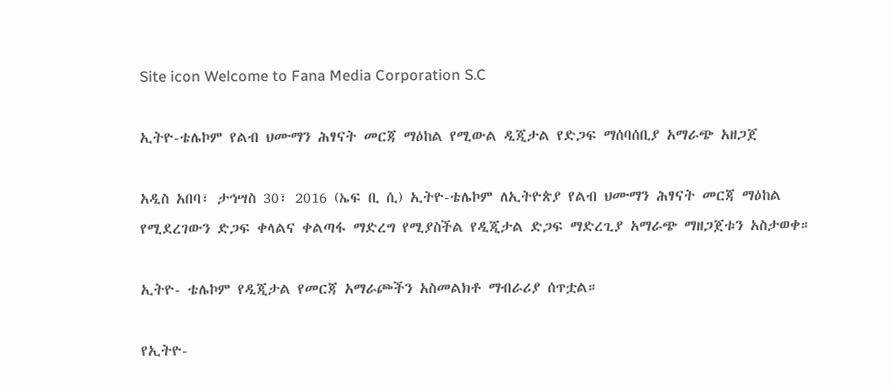Site icon Welcome to Fana Media Corporation S.C

ኢትዮ-ቴሌኮም የልብ ህሙማን ሕፃናት መርጃ ማዕከል የሚውል ዲጂታል የድጋፍ ማሰባሰቢያ አማራጭ አዘጋጀ

አዲስ አበባ፣ ታኅሣስ 30፣ 2016 (ኤፍ ቢ ሲ) ኢትዮ-ቴሌኮም ለኢትዮጵያ የልብ ህሙማን ሕፃናት መርጃ ማዕከል የሚደረገውን ድጋፍ ቀላልና ቀልጣፋ ማድረግ የሚያስችል የዲጂታል ድጋፍ ማድረጊያ አማራጭ ማዘጋጀቱን አስታወቀ።

ኢትዮ- ቴሌኮም የዲጂታል የመርጃ አማራጮችን አስመልክቶ ማብራሪያ ሰጥቷል።

የኢትዮ-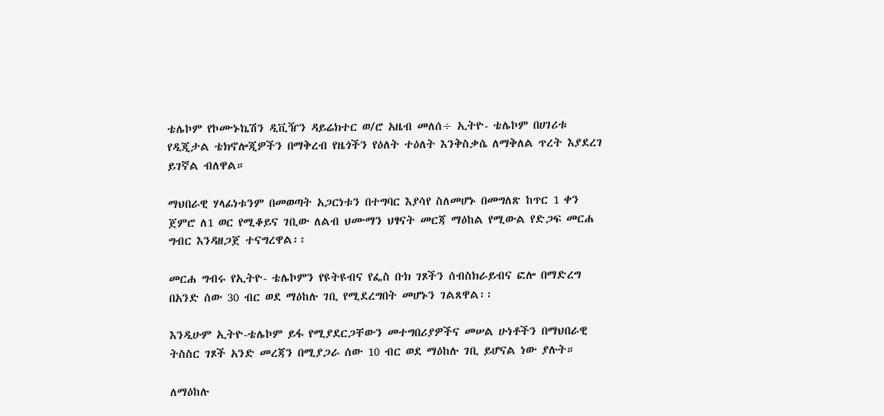ቴሌኮም የኮሙኑኬሽን ዲቪዥን ዳይሬክተር ወ/ሮ አዜብ መለሰ÷ ኢትዮ- ቴሌኮም በሀገሪቱ የዲጂታል ቴክኖሎጂዎችን በማቅረብ የዜጎችን የዕለት ተዕለት እንቅስቃሴ ለማቅለል ጥረት እያደረገ ይገኛል ብለዋል።

ማህበራዊ ሃላፊነቱንም በመወጣት አጋርነቱን በተግባር እያሳየ ስለመሆኑ በመግለጽ ከጥር 1 ቀን ጀምሮ ለ1 ወር የሚቆይና ገቢው ለልብ ህሙማን ህፃናት መርጃ ማዕከል የሚውል የድጋፍ መርሐ ግብር እንዳዘጋጀ ተናግረዋል፡፡

መርሐ ግብሩ የኢትዮ- ቴሌኮምን የዩትዩብና የፌስ ቡክ ገጾችን ሰብስክራይብና ፎሎ በማድረግ በአንድ ሰው 30 ብር ወደ ማዕከሉ ገቢ የሚደረግበት መሆኑን ገልጸዋል፡፡

እንዲሁም ኢትዮ-ቴሌኮም ይፋ የሚያደርጋቸውን መተግበሪያዎችና መሠል ሁነቶችን በማህበራዊ ትስስር ገጾች አንድ መረጃን በሚያጋራ ሰው 10 ብር ወደ ማዕከሉ ገቢ ይሆናል ነው ያሉት።

ለማዕከሉ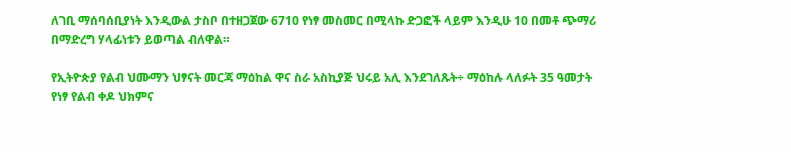ለገቢ ማሰባሰቢያነት እንዲውል ታስቦ በተዘጋጀው 6710 የነፃ መስመር በሚላኩ ድጋፎች ላይም እንዲሁ 10 በመቶ ጭማሪ በማድረግ ሃላፊነቱን ይወጣል ብለዋል።

የኢትዮጵያ የልብ ህሙማን ህፃናት መርጃ ማዕከል ዋና ስራ አስኪያጅ ህሩይ አሊ እንደገለጹት÷ ማዕከሉ ላለፉት 35 ዓመታት የነፃ የልብ ቀዶ ህክምና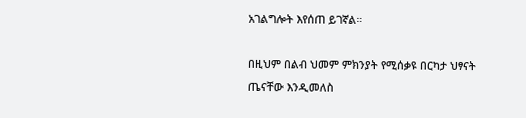አገልግሎት እየሰጠ ይገኛል።

በዚህም በልብ ህመም ምክንያት የሚሰቃዩ በርካታ ህፃናት ጤናቸው እንዲመለስ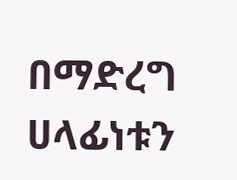በማድረግ ሀላፊነቱን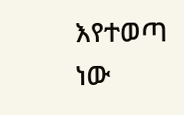እየተወጣ ነው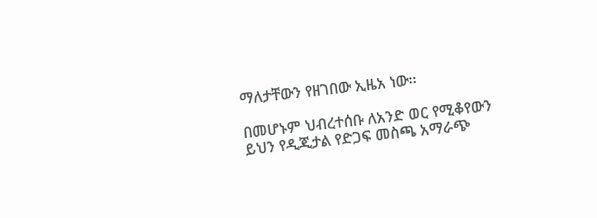ማለታቸውን የዘገበው ኢዜአ ነው፡፡

በመሆኑም ህብረተሰቡ ለአንድ ወር የሚቆየውን ይህን የዲጂታል የድጋፍ መስጫ አማራጭ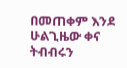በመጠቀም እንደ ሁልጊዜው ቀና ትብብሩን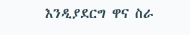እንዲያደርግ ዋና ስራ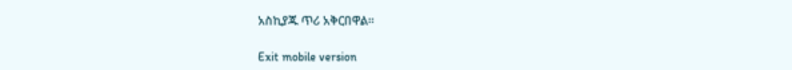አስኪያጁ ጥሪ አቅርበዋል።

Exit mobile version